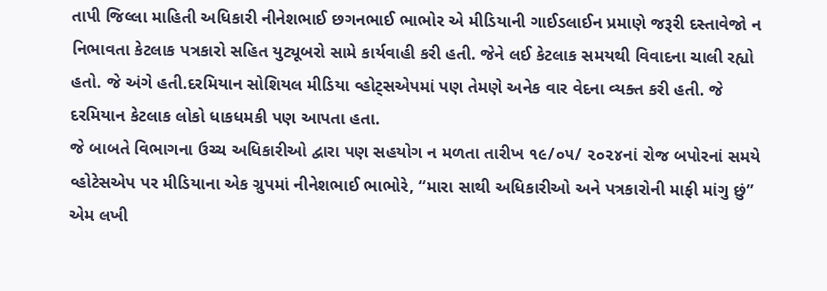તાપી જિલ્લા માહિતી અધિકારી નીનેશભાઈ છગનભાઈ ભાભોર એ મીડિયાની ગાઈડલાઈન પ્રમાણે જરૂરી દસ્તાવેજો ન નિભાવતા કેટલાક પત્રકારો સહિત યુટ્યૂબરો સામે કાર્યવાહી કરી હતી. જેને લઈ કેટલાક સમયથી વિવાદના ચાલી રહ્યો હતો. જે અંગે હતી.દરમિયાન સોશિયલ મીડિયા વ્હોટ્સએપમાં પણ તેમણે અનેક વાર વેદના વ્યક્ત કરી હતી. જે દરમિયાન કેટલાક લોકો ધાકધમકી પણ આપતા હતા.
જે બાબતે વિભાગના ઉચ્ચ અધિકારીઓ દ્વારા પણ સહયોગ ન મળતા તારીખ ૧૯/૦૫/ ૨૦૨૪નાં રોજ બપોરનાં સમયે વ્હોટેસએપ પર મીડિયાના એક ગ્રુપમાં નીનેશભાઈ ભાભોરે, “મારા સાથી અધિકારીઓ અને પત્રકારોની માફી માંગુ છું” એમ લખી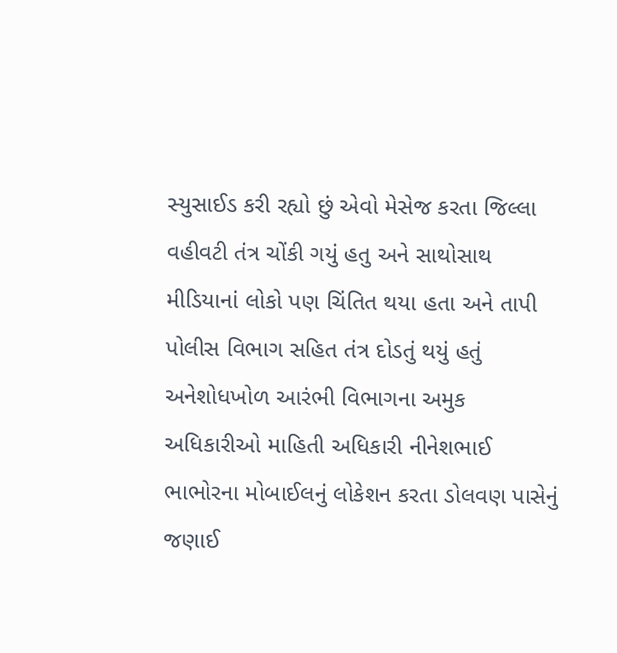સ્યુસાઈડ કરી રહ્યો છું એવો મેસેજ કરતા જિલ્લા વહીવટી તંત્ર ચોંકી ગયું હતુ અને સાથોસાથ મીડિયાનાં લોકો પણ ચિંતિત થયા હતા અને તાપી પોલીસ વિભાગ સહિત તંત્ર દોડતું થયું હતું અનેશોધખોળ આરંભી વિભાગના અમુક અધિકારીઓ માહિતી અધિકારી નીનેશભાઈ ભાભોરના મોબાઈલનું લોકેશન કરતા ડોલવણ પાસેનું જણાઈ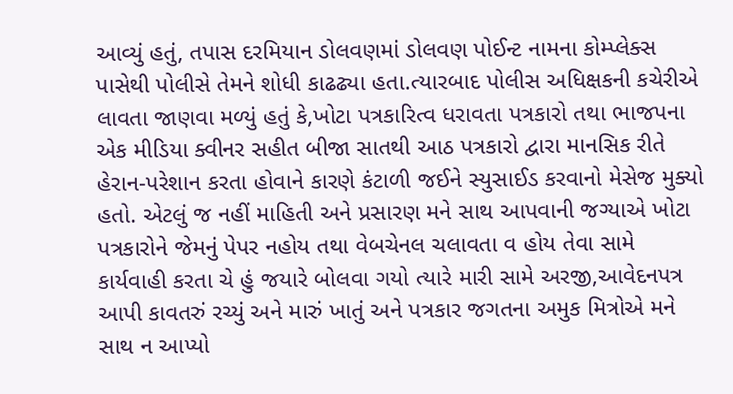આવ્યું હતું, તપાસ દરમિયાન ડોલવણમાં ડોલવણ પોઈન્ટ નામના કોમ્પ્લેક્સ પાસેથી પોલીસે તેમને શોધી કાઢઢ્યા હતા.ત્યારબાદ પોલીસ અધિક્ષકની કચેરીએ લાવતા જાણવા મળ્યું હતું કે,ખોટા પત્રકારિત્વ ધરાવતા પત્રકારો તથા ભાજપના એક મીડિયા ક્વીનર સહીત બીજા સાતથી આઠ પત્રકારો દ્વારા માનસિક રીતે હેરાન-પરેશાન કરતા હોવાને કારણે કંટાળી જઈને સ્યુસાઈડ કરવાનો મેસેજ મુક્યો હતો. એટલું જ નહીં માહિતી અને પ્રસારણ મને સાથ આપવાની જગ્યાએ ખોટા પત્રકારોને જેમનું પેપર નહોય તથા વેબચેનલ ચલાવતા વ હોય તેવા સામે કાર્યવાહી કરતા ચે હું જયારે બોલવા ગયો ત્યારે મારી સામે અરજી,આવેદનપત્ર આપી કાવતરું રચ્યું અને મારું ખાતું અને પત્રકાર જગતના અમુક મિત્રોએ મને સાથ ન આપ્યો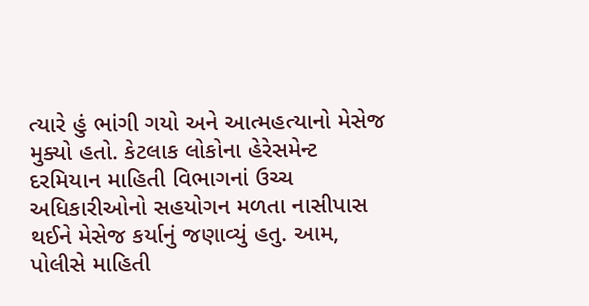ત્યારે હું ભાંગી ગયો અને આત્મહત્યાનો મેસેજ મુક્યો હતો. કેટલાક લોકોના હેરેસમેન્ટ દરમિયાન માહિતી વિભાગનાં ઉચ્ચ અધિકારીઓનો સહયોગન મળતા નાસીપાસ થઈને મેસેજ કર્યાનું જણાવ્યું હતુ. આમ, પોલીસે માહિતી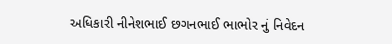અધિકારી નીનેશભાઈ છગનભાઈ ભાભોર નું નિવેદન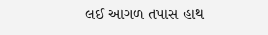લઈ આગળ તપાસ હાથ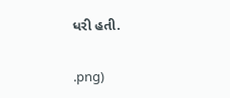ધરી હતી.


.png)